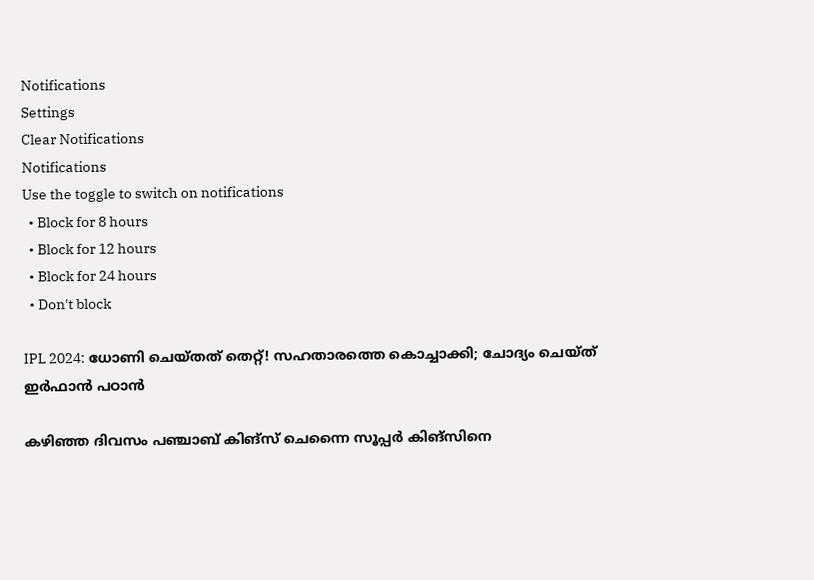Notifications
Settings
Clear Notifications
Notifications
Use the toggle to switch on notifications
  • Block for 8 hours
  • Block for 12 hours
  • Block for 24 hours
  • Don't block

IPL 2024: ധോണി ചെയ്തത് തെറ്റ്! സഹതാരത്തെ കൊച്ചാക്കി; ചോദ്യം ചെയ്ത് ഇര്‍ഫാന്‍ പഠാന്‍

കഴിഞ്ഞ ദിവസം പഞ്ചാബ് കിങ്‌സ് ചെന്നൈ സൂപ്പര്‍ കിങ്‌സിനെ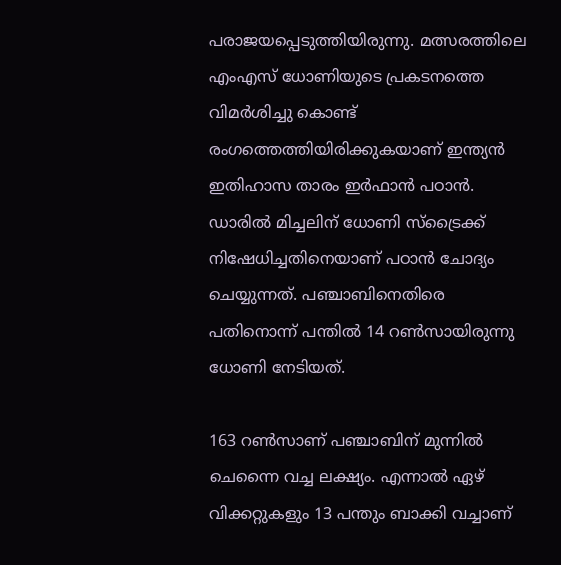പരാജയപ്പെടുത്തിയിരുന്നു. മത്സരത്തിലെ എംഎസ് ധോണിയുടെ പ്രകടനത്തെ വിമര്‍ശിച്ചു കൊണ്ട് രംഗത്തെത്തിയിരിക്കുകയാണ് ഇന്ത്യന്‍ ഇതിഹാസ താരം ഇര്‍ഫാന്‍ പഠാന്‍. ഡാരില്‍ മിച്ചലിന് ധോണി സ്‌ട്രൈക്ക് നിഷേധിച്ചതിനെയാണ് പഠാന്‍ ചോദ്യം ചെയ്യുന്നത്. പഞ്ചാബിനെതിരെ പതിനൊന്ന് പന്തില്‍ 14 റണ്‍സായിരുന്നു ധോണി നേടിയത്.

163 റണ്‍സാണ് പഞ്ചാബിന് മുന്നില്‍ ചെന്നൈ വച്ച ലക്ഷ്യം. എന്നാല്‍ ഏഴ് വിക്കറ്റുകളും 13 പന്തും ബാക്കി വച്ചാണ്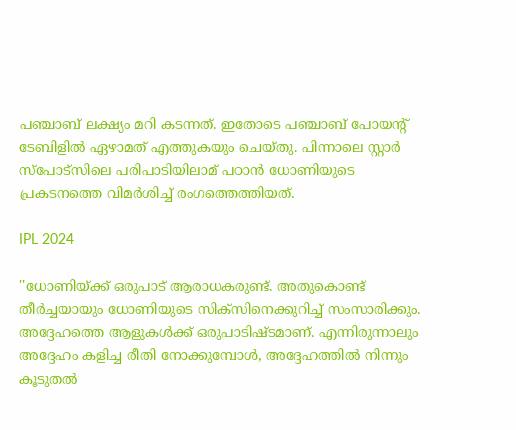പഞ്ചാബ് ലക്ഷ്യം മറി കടന്നത്. ഇതോടെ പഞ്ചാബ് പോയന്റ് ടേബിളില്‍ ഏഴാമത് എത്തുകയും ചെയ്തു. പിന്നാലെ സ്റ്റാര്‍ സ്‌പോട്‌സിലെ പരിപാടിയിലാമ് പഠാന്‍ ധോണിയുടെ പ്രകടനത്തെ വിമര്‍ശിച്ച് രംഗത്തെത്തിയത്.

IPL 2024

''ധോണിയ്ക്ക് ഒരുപാട് ആരാധകരുണ്ട്. അതുകൊണ്ട് തീര്‍ച്ചയായും ധോണിയുടെ സിക്‌സിനെക്കുറിച്ച് സംസാരിക്കും. അദ്ദേഹത്തെ ആളുകള്‍ക്ക് ഒരുപാടിഷ്ടമാണ്. എന്നിരുന്നാലും അദ്ദേഹം കളിച്ച രീതി നോക്കുമ്പോള്‍, അദ്ദേഹത്തില്‍ നിന്നും കൂടുതല്‍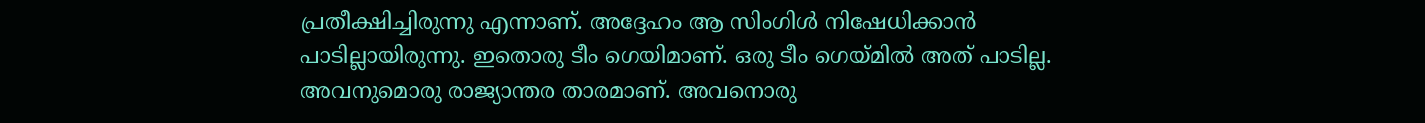പ്രതീക്ഷിച്ചിരുന്നു എന്നാണ്. അദ്ദേഹം ആ സിംഗിള്‍ നിഷേധിക്കാന്‍ പാടില്ലായിരുന്നു. ഇതൊരു ടീം ഗെയിമാണ്. ഒരു ടീം ഗെയ്മില്‍ അത് പാടില്ല. അവനുമൊരു രാജ്യാന്തര താരമാണ്. അവനൊരു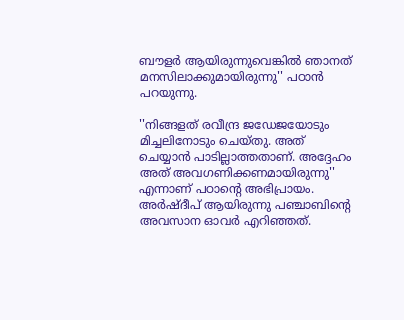ബൗളര്‍ ആയിരുന്നുവെങ്കില്‍ ഞാനത് മനസിലാക്കുമായിരുന്നു'' പഠാന്‍ പറയുന്നു.

''നിങ്ങളത് രവീന്ദ്ര ജഡേജയോടും മിച്ചലിനോടും ചെയ്തു. അത് ചെയ്യാന്‍ പാടില്ലാത്തതാണ്. അദ്ദേഹം അത് അവഗണിക്കണമായിരുന്നു'' എന്നാണ് പഠാന്റെ അഭിപ്രായം. അര്‍ഷ്ദീപ് ആയിരുന്നു പഞ്ചാബിന്റെ അവസാന ഓവര്‍ എറിഞ്ഞത്.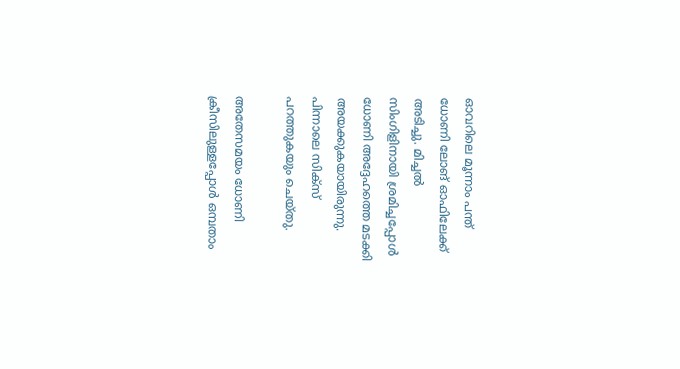ഓവറിലെ മൂന്നാം പന്ത് ധോണി ലോങ് ഓഫിലേക്ക് അടിച്ചു. മിച്ചല്‍ സിംഗിളിനായി ശ്രമിച്ചപ്പോള്‍ ധോണി അദ്ദേഹത്തെ മടക്കി അയക്കുകയായിരുന്നു. പിന്നാലെ സിക്‌സ് പറത്തുകയും ചെയ്തു.

അതേസമയം ധോണി ക്രീസിലുള്ളപ്പോള്‍ ഒമ്പതാം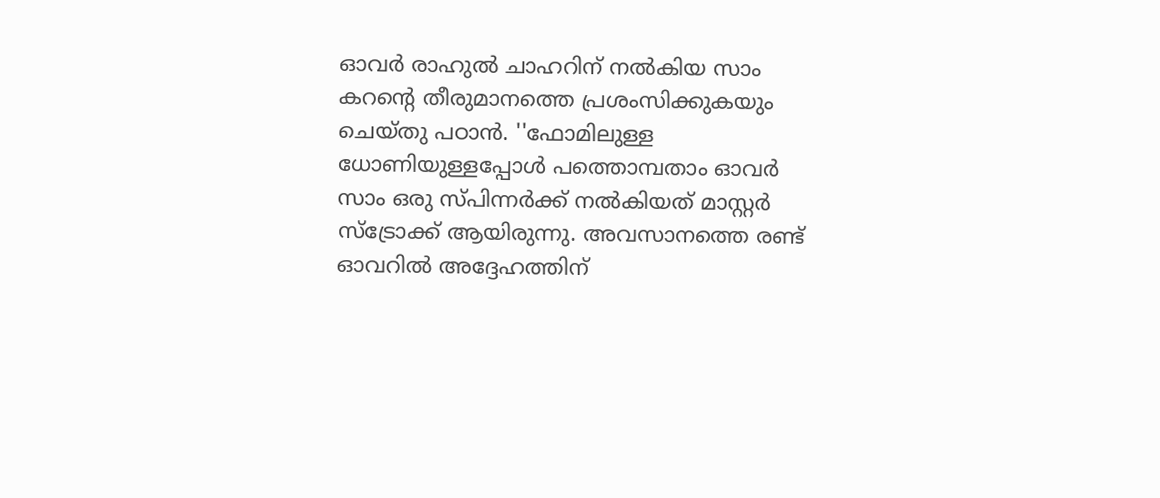ഓവര്‍ രാഹുല്‍ ചാഹറിന് നല്‍കിയ സാം കറന്റെ തീരുമാനത്തെ പ്രശംസിക്കുകയും ചെയ്തു പഠാന്‍. ''ഫോമിലുള്ള ധോണിയുള്ളപ്പോള്‍ പത്തൊമ്പതാം ഓവര്‍ സാം ഒരു സ്പിന്നര്‍ക്ക് നല്‍കിയത് മാസ്റ്റര്‍ സ്‌ട്രോക്ക് ആയിരുന്നു. അവസാനത്തെ രണ്ട് ഓവറില്‍ അദ്ദേഹത്തിന്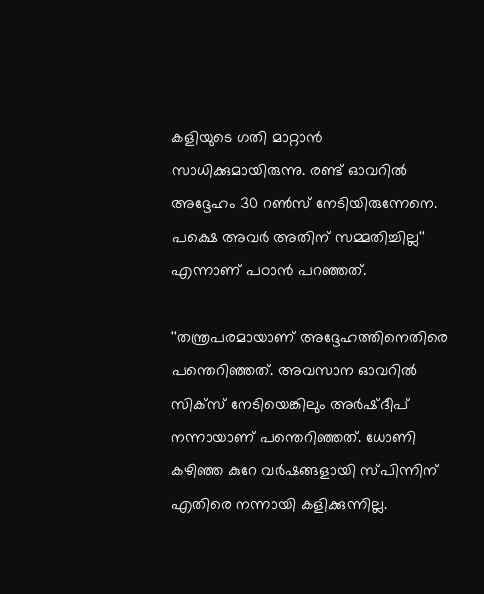കളിയുടെ ഗതി മാറ്റാന്‍ സാധിക്കുമായിരുന്നു. രണ്ട് ഓവറില്‍ അദ്ദേഹം 30 റണ്‍സ് നേടിയിരുന്നേനെ. പക്ഷെ അവര്‍ അതിന് സമ്മതിച്ചില്ല'' എന്നാണ് പഠാന്‍ പറഞ്ഞത്.

''തന്ത്രപരമായാണ് അദ്ദേഹത്തിനെതിരെ പന്തെറിഞ്ഞത്. അവസാന ഓവറില്‍ സിക്‌സ് നേടിയെങ്കിലും അര്‍ഷ്ദീപ് നന്നായാണ് പന്തെറിഞ്ഞത്. ധോണി കഴിഞ്ഞ കുറേ വര്‍ഷങ്ങളായി സ്പിന്നിന് എതിരെ നന്നായി കളിക്കുന്നില്ല.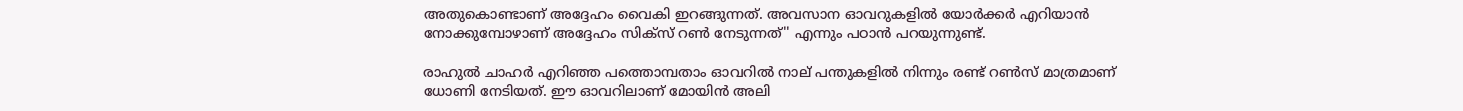അതുകൊണ്ടാണ് അദ്ദേഹം വൈകി ഇറങ്ങുന്നത്. അവസാന ഓവറുകളില്‍ യോര്‍ക്കര്‍ എറിയാന്‍ നോക്കുമ്പോഴാണ് അദ്ദേഹം സിക്‌സ് റണ്‍ നേടുന്നത്'' എന്നും പഠാന്‍ പറയുന്നുണ്ട്.

രാഹുല്‍ ചാഹര്‍ എറിഞ്ഞ പത്തൊമ്പതാം ഓവറില്‍ നാല് പന്തുകളില്‍ നിന്നും രണ്ട് റണ്‍സ് മാത്രമാണ് ധോണി നേടിയത്. ഈ ഓവറിലാണ് മോയിന്‍ അലി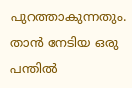പുറത്താകുന്നതും. താന്‍ നേടിയ ഒരു പന്തില്‍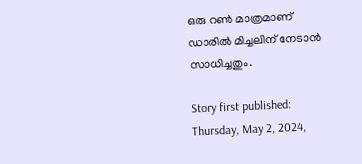ഒരു റണ്‍ മാത്രമാണ് ഡാരില്‍ മിച്ചലിന് നേടാന്‍ സാധിച്ചതും.

Story first published: Thursday, May 2, 2024,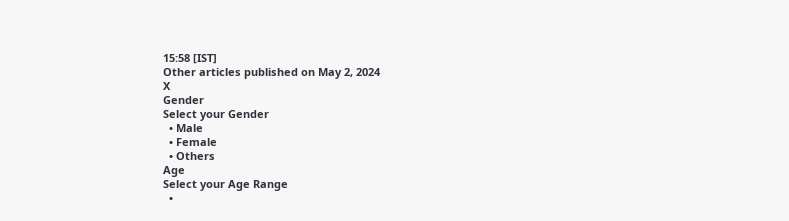15:58 [IST]
Other articles published on May 2, 2024
X
Gender
Select your Gender
  • Male
  • Female
  • Others
Age
Select your Age Range
  •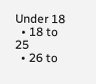Under 18
  • 18 to 25
  • 26 to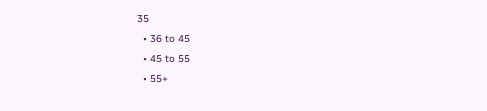35
  • 36 to 45
  • 45 to 55
  • 55+